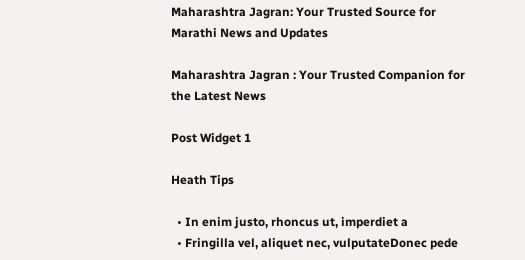Maharashtra Jagran: Your Trusted Source for Marathi News and Updates

Maharashtra Jagran : Your Trusted Companion for the Latest News

Post Widget 1

Heath Tips

  • In enim justo, rhoncus ut, imperdiet a
  • Fringilla vel, aliquet nec, vulputateDonec pede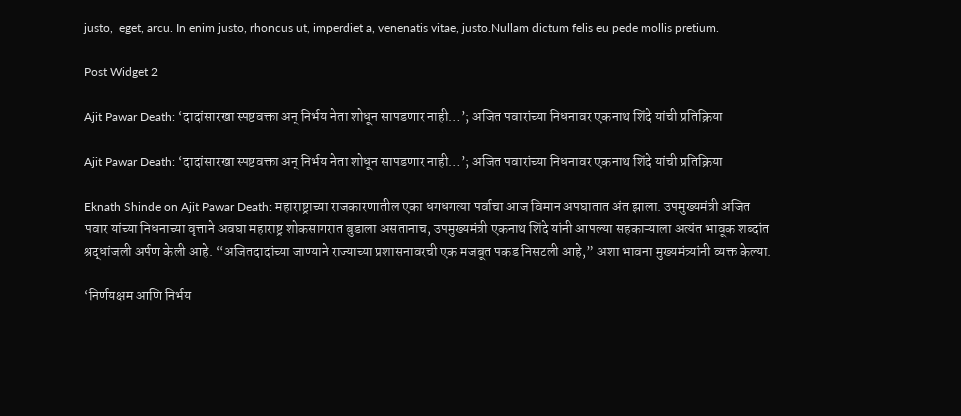justo,  eget, arcu. In enim justo, rhoncus ut, imperdiet a, venenatis vitae, justo.Nullam dictum felis eu pede mollis pretium.

Post Widget 2

Ajit Pawar Death: ‘दादांसारखा स्पष्टवक्ता अन् निर्भय नेता शोधून सापडणार नाही…’; अजित पवारांच्या निधनावर एकनाथ शिंदे यांची प्रतिक्रिया

Ajit Pawar Death: ‘दादांसारखा स्पष्टवक्ता अन् निर्भय नेता शोधून सापडणार नाही…’; अजित पवारांच्या निधनावर एकनाथ शिंदे यांची प्रतिक्रिया

Eknath Shinde on Ajit Pawar Death: महाराष्ट्राच्या राजकारणातील एका धगधगत्या पर्वाचा आज विमान अपघातात अंत झाला. उपमुख्यमंत्री अजित पवार यांच्या निधनाच्या वृत्ताने अवघा महाराष्ट्र शोकसागरात बुडाला असतानाच, उपमुख्यमंत्री एकनाथ शिंदे यांनी आपल्या सहकाऱ्याला अत्यंत भावूक शब्दांत श्रद्धांजली अर्पण केली आहे. “अजितदादांच्या जाण्याने राज्याच्या प्रशासनावरची एक मजबूत पकड निसटली आहे,” अशा भावना मुख्यमंत्र्यांनी व्यक्त केल्या.

‘निर्णयक्षम आणि निर्भय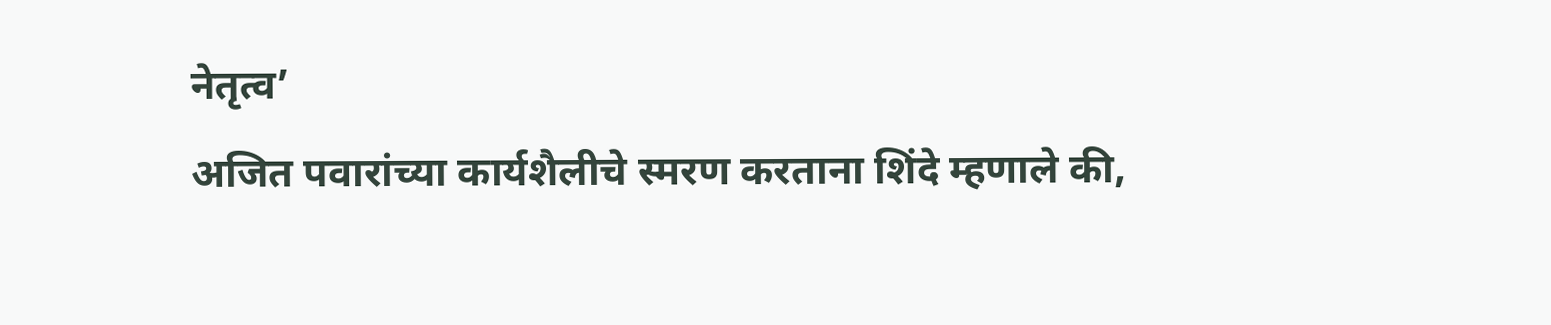नेतृत्व’
अजित पवारांच्या कार्यशैलीचे स्मरण करताना शिंदे म्हणाले की,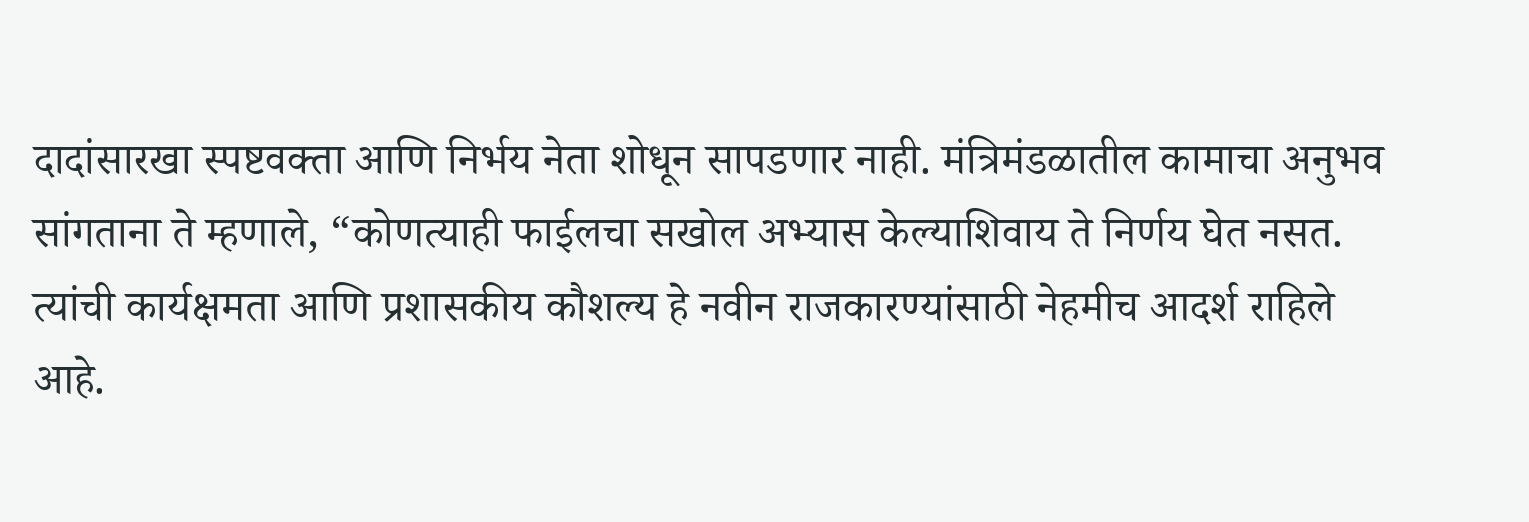दादांसारखा स्पष्टवक्ता आणि निर्भय नेता शोधून सापडणार नाही. मंत्रिमंडळातील कामाचा अनुभव सांगताना ते म्हणाले, “कोणत्याही फाईलचा सखोल अभ्यास केल्याशिवाय ते निर्णय घेत नसत. त्यांची कार्यक्षमता आणि प्रशासकीय कौशल्य हे नवीन राजकारण्यांसाठी नेहमीच आदर्श राहिले आहे.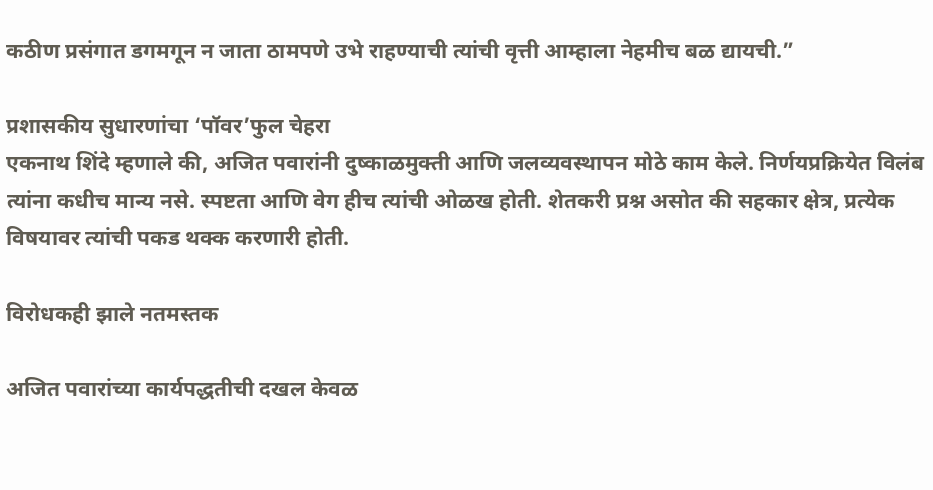कठीण प्रसंगात डगमगून न जाता ठामपणे उभे राहण्याची त्यांची वृत्ती आम्हाला नेहमीच बळ द्यायची.”

प्रशासकीय सुधारणांचा ‘पॉवर’फुल चेहरा
एकनाथ शिंदे म्हणाले की, अजित पवारांनी दुष्काळमुक्ती आणि जलव्यवस्थापन मोठे काम केले. निर्णयप्रक्रियेत विलंब त्यांना कधीच मान्य नसे. स्पष्टता आणि वेग हीच त्यांची ओळख होती. शेतकरी प्रश्न असोत की सहकार क्षेत्र, प्रत्येक विषयावर त्यांची पकड थक्क करणारी होती.

विरोधकही झाले नतमस्तक

अजित पवारांच्या कार्यपद्धतीची दखल केवळ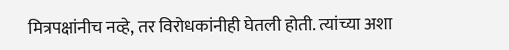मित्रपक्षांनीच नव्हे, तर विरोधकांनीही घेतली होती. त्यांच्या अशा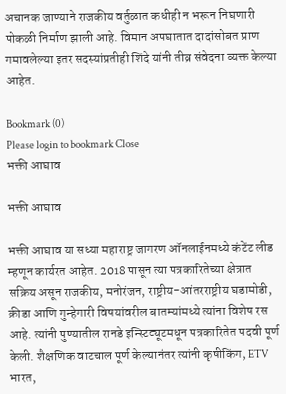अचानक जाण्याने राजकीय वर्तुळात कधीही न भरून निघणारी पोकळी निर्माण झाली आहे. विमान अपघातात दादांसोबत प्राण गमावलेल्या इतर सदस्यांप्रतीही शिंदे यांनी तीव्र संवेदना व्यक्त केल्या आहेत.

Bookmark (0)
Please login to bookmark Close
भक्ती आघाव

भक्ती आघाव

भक्ती आघाव या सध्या महाराष्ट्र जागरण ऑनलाईनमध्ये कंटेंट लीड म्हणून कार्यरत आहेत. 2018 पासून त्या पत्रकारितेच्या क्षेत्रात सक्रिय असून राजकीय, मनोरंजन, राष्ट्रीय-आंतरराष्ट्रीय घडामोडी, क्रीडा आणि गुन्हेगारी विषयांवरील बातम्यांमध्ये त्यांना विशेष रस आहे. त्यांनी पुण्यातील रानडे इन्स्टिट्यूटमधून पत्रकारितेत पदवी पूर्ण केली. शैक्षणिक वाटचाल पूर्ण केल्यानंतर त्यांनी कृषीकिंग, ETV भारत,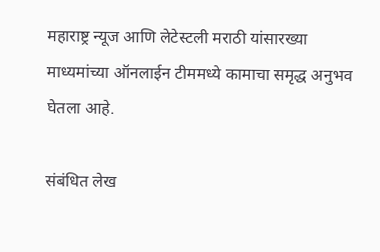महाराष्ट्र न्यूज आणि लेटेस्टली मराठी यांसारख्या माध्यमांच्या ऑनलाईन टीममध्ये कामाचा समृद्ध अनुभव घेतला आहे.

संबंधित लेख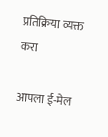प्रतिक्रिया व्यक्त करा

आपला ई-मेल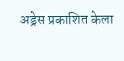अड्रेस प्रकाशित केला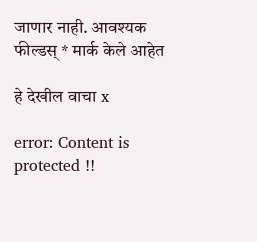जाणार नाही. आवश्यक फील्डस् * मार्क केले आहेत

हे देखील वाचा x

error: Content is protected !!